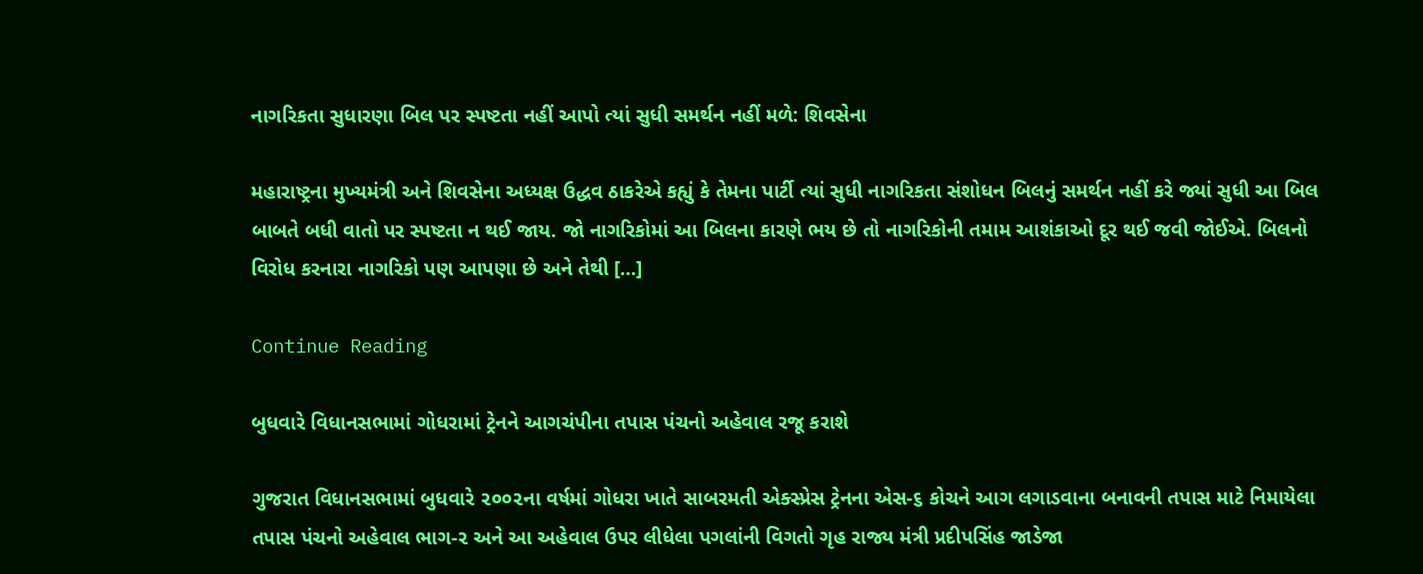નાગરિકતા સુધારણા બિલ પર સ્પષ્ટતા નહીં આપો ત્યાં સુધી સમર્થન નહીં મળે: શિવસેના

મહારાષ્ટ્રના મુખ્યમંત્રી અને શિવસેના અધ્યક્ષ ઉદ્ધવ ઠાકરેએ કહ્યું કે તેમના પાર્ટી ત્યાં સુધી નાગરિકતા સંશોધન બિલનું સમર્થન નહીં કરે જ્યાં સુધી આ બિલ બાબતે બધી વાતો પર સ્પષ્ટતા ન થઈ જાય. જો નાગરિકોમાં આ બિલના કારણે ભય છે તો નાગરિકોની તમામ આશંકાઓ દૂર થઈ જવી જોઈએ. બિલનો વિરોધ કરનારા નાગરિકો પણ આપણા છે અને તેથી […]

Continue Reading

બુધવારે વિધાનસભામાં ગોધરામાં ટ્રેનને આગચંપીના તપાસ પંચનો અહેવાલ રજૂ કરાશે

ગુજરાત વિધાનસભામાં બુધવારે ૨૦૦૨ના વર્ષમાં ગોધરા ખાતે સાબરમતી એક્સ્પ્રેસ ટ્રેનના એસ-૬ કોચને આગ લગાડવાના બનાવની તપાસ માટે નિમાયેલા તપાસ પંચનો અહેવાલ ભાગ-૨ અને આ અહેવાલ ઉપર લીધેલા પગલાંની વિગતો ગૃહ રાજ્ય મંત્રી પ્રદીપસિંહ જાડેજા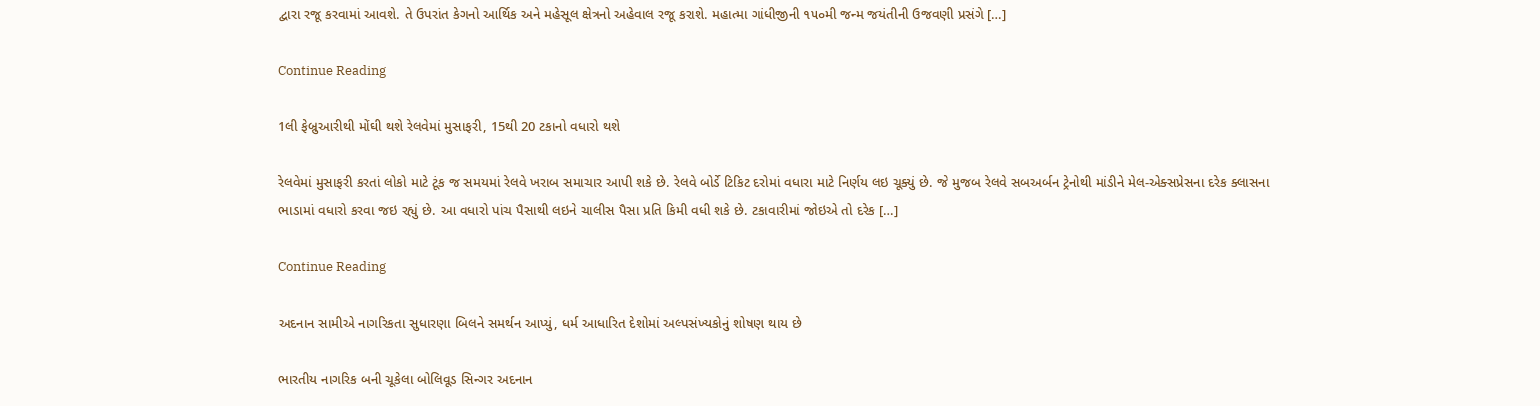દ્વારા રજૂ કરવામાં આવશે. તે ઉપરાંત કેગનો આર્થિક અને મહેસૂલ ક્ષેત્રનો અહેવાલ રજૂ કરાશે. મહાત્મા ગાંધીજીની ૧૫૦મી જન્મ જયંતીની ઉજવણી પ્રસંગે […]

Continue Reading

1લી ફેબ્રુઆરીથી મોંઘી થશે રેલવેમાં મુસાફરી, 15થી 20 ટકાનો વધારો થશે

રેલવેમાં મુસાફરી કરતાં લોકો માટે ટૂંક જ સમયમાં રેલવે ખરાબ સમાચાર આપી શકે છે. રેલવે બોર્ડે ટિકિટ દરોમાં વધારા માટે નિર્ણય લઇ ચૂક્યું છે. જે મુજબ રેલવે સબઅર્બન ટ્રેનોથી માંડીને મેલ-એક્સપ્રેસના દરેક ક્લાસના ભાડામાં વધારો કરવા જઇ રહ્યું છે. આ વધારો પાંચ પૈસાથી લઇને ચાલીસ પૈસા પ્રતિ કિમી વધી શકે છે. ટકાવારીમાં જોઇએ તો દરેક […]

Continue Reading

અદનાન સામીએ નાગરિકતા સુધારણા બિલને સમર્થન આપ્યું, ધર્મ આધારિત દેશોમાં અલ્પસંખ્યકોનું શોષણ થાય છે

ભારતીય નાગરિક બની ચૂકેલા બોલિવૂડ સિન્ગર અદનાન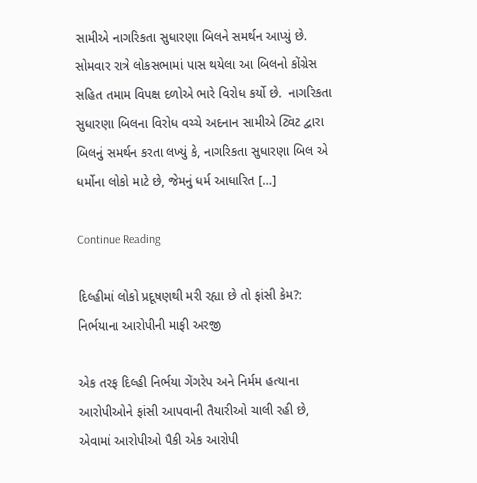સામીએ નાગરિકતા સુધારણા બિલને સમર્થન આપ્યું છે. સોમવાર રાત્રે લોકસભામાં પાસ થયેલા આ બિલનો કોંગ્રેસ સહિત તમામ વિપક્ષ દળોએ ભારે વિરોધ કર્યો છે.  નાગરિકતા સુધારણા બિલના વિરોધ વચ્ચે અદનાન સામીએ ટ્વિટ દ્વારા બિલનું સમર્થન કરતા લખ્યું કે, નાગરિકતા સુધારણા બિલ એ ધર્મોના લોકો માટે છે, જેમનું ધર્મ આધારિત […]

Continue Reading

દિલ્હીમાં લોકો પ્રદૂષણથી મરી રહ્યા છે તો ફાંસી કેમ?: નિર્ભયાના આરોપીની માફી અરજી

એક તરફ દિલ્હી નિર્ભયા ગેંગરેપ અને નિર્મમ હત્યાના આરોપીઓને ફાંસી આપવાની તૈયારીઓ ચાલી રહી છે, એવામાં આરોપીઓ પૈકી એક આરોપી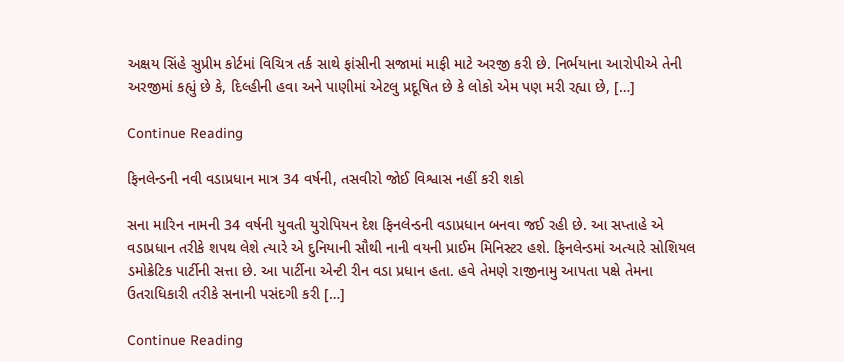અક્ષય સિંહે સુપ્રીમ કોર્ટમાં વિચિત્ર તર્ક સાથે ફાંસીની સજામાં માફી માટે અરજી કરી છે. નિર્ભયાના આરોપીએ તેની અરજીમાં કહ્યું છે કે, દિલ્હીની હવા અને પાણીમાં એટલુ પ્રદૂષિત છે કે લોકો એમ પણ મરી રહ્યા છે, […]

Continue Reading

ફિનલેન્ડની નવી વડાપ્રધાન માત્ર 34 વર્ષની, તસવીરો જોઈ વિશ્વાસ નહીં કરી શકો

સના મારિન નામની 34 વર્ષની યુવતી યુરોપિયન દેશ ફિનલેન્ડની વડાપ્રધાન બનવા જઈ રહી છે. આ સપ્તાહે એ વડાપ્રધાન તરીકે શપથ લેશે ત્યારે એ દુનિયાની સૌથી નાની વયની પ્રાઈમ મિનિસ્ટર હશે. ફિનલેન્ડમાં અત્યારે સોશિયલ ડમોક્રેટિક પાર્ટીની સત્તા છે. આ પાર્ટીના એન્ટી રીન વડા પ્રધાન હતા. હવે તેમણે રાજીનામુ આપતા પક્ષે તેમના ઉતરાધિકારી તરીકે સનાની પસંદગી કરી […]

Continue Reading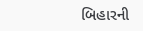બિહારની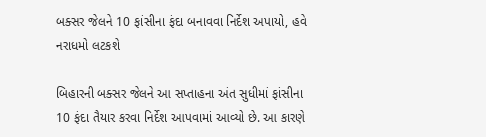બક્સર જેલને 10 ફાંસીના ફંદા બનાવવા નિર્દેશ અપાયો, હવે નરાધમો લટકશે

બિહારની બક્સર જેલને આ સપ્તાહના અંત સુધીમાં ફાંસીના 10 ફંદા તૈયાર કરવા નિર્દેશ આપવામાં આવ્યો છે. આ કારણે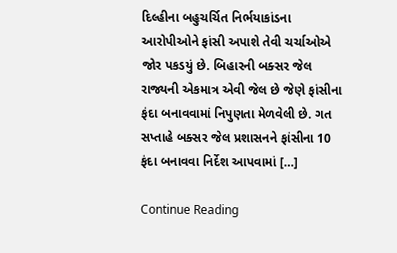દિલ્હીના બહુચર્ચિત નિર્ભયાકાંડના આરોપીઓને ફાંસી અપાશે તેવી ચર્ચાઓએ જોર પકડયું છે. બિહારની બક્સર જેલ રાજ્યની એકમાત્ર એવી જેલ છે જેણે ફાંસીના ફંદા બનાવવામાં નિપુણતા મેળવેલી છે. ગત સપ્તાહે બક્સર જેલ પ્રશાસનને ફાંસીના 10 ફંદા બનાવવા નિર્દેશ આપવામાં […]

Continue Reading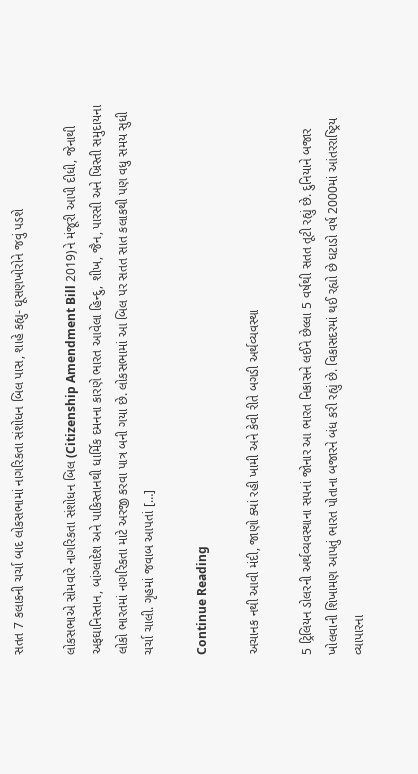સતત 7 કલાકની ચર્ચા બાદ લોકસભામાં નાગરિકતા સંશોધન બિલ પાસ, શાહે કહ્યુ- ઘૂસણખોરોને જવું પડશે

લોકસભાએ સોમવારે નાગરિકતા સંશોધન બિલ (Citizenship Amendment Bill 2019)ને મંજૂરી આપી દીધી, જેનાથી અફઘાનિસ્તાન, બાંગ્લાદેશ અને પાકિસ્તાનથી ધાર્મિક દમનના કારણે ભારત આવેલા હિન્દુ, શીખ, જૈન, પારસી અને ખ્રિસ્તી સમુદાયના લોકો ભારતમાં નાગરિકતા માટે અરજી કરવા પાત્ર બની ગયા છે. લોકસભામાં આ બિલ પર સતત સાત કલાકથી પણ વધુ સમય સુધી ચર્ચા ચાલી. ગૃહમાં જવાબ આપતાં […]

Continue Reading

અચાનક નથી આવી મંદી, જાણો ક્યાં રહી ખામી અને કેવી રીતે બગડી અર્થવ્યવસ્થા

5 ટ્રિલિયન ડોલરની અર્થવ્યવસ્થાના સપનાં જોનાર આ ભારત નિકાસને લઈને છેલ્લા 5 વર્ષથી સતત તૂટી રહ્યું છે. દુનિયાને બજાર ખોલવાની શિખામણ આપતું ભારત પોતાના બજારને બંધ કરી રહ્યું છે. વિકાસદરમાં થઈ રહ્યો છે ઘટાડો વર્ષ 2000માં આંતરરાષ્ટ્રિય વ્યાપારના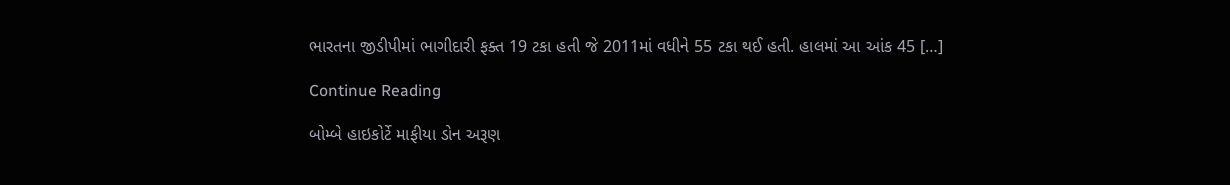ભારતના જીડીપીમાં ભાગીદારી ફક્ત 19 ટકા હતી જે 2011માં વધીને 55 ટકા થઈ હતી. હાલમાં આ આંક 45 […]

Continue Reading

બોમ્બે હાઇકોર્ટે માફીયા ડોન અરૂણ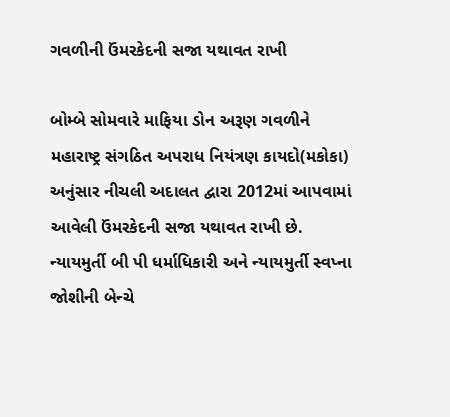ગવળીની ઉંમરકેદની સજા યથાવત રાખી

બોમ્બે સોમવારે માફિયા ડોન અરૂણ ગવળીને મહારાષ્ટ્ર સંગઠિત અપરાધ નિયંત્રણ કાયદો(મકોકા) અનુંસાર નીચલી અદાલત દ્વારા 2012માં આપવામાં આવેલી ઉંમરકેદની સજા યથાવત રાખી છે. ન્યાયમુર્તી બી પી ધર્માધિકારી અને ન્યાયમુર્તી સ્વપ્ના જોશીની બેન્ચે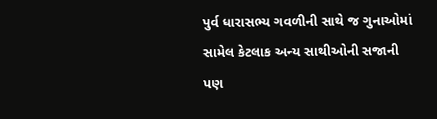પુર્વ ધારાસભ્ય ગવળીની સાથે જ ગુનાઓમાં સામેલ કેટલાક અન્ય સાથીઓની સજાની પણ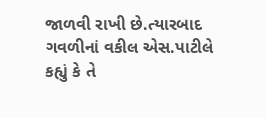જાળવી રાખી છે.ત્યારબાદ ગવળીનાં વકીલ એસ.પાટીલે કહ્યું કે તે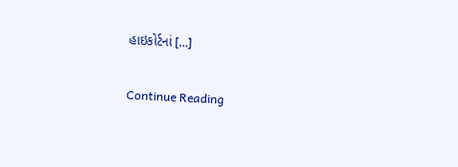હાઇકોર્ટનાં […]

Continue Reading